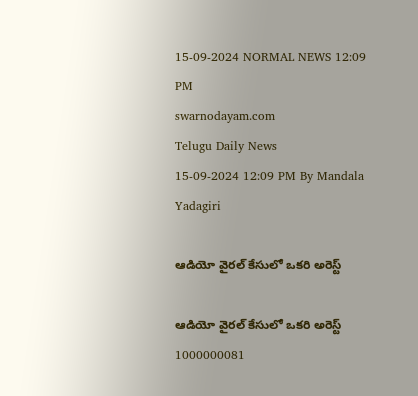15-09-2024 NORMAL NEWS 12:09 PM
swarnodayam.com
Telugu Daily News
15-09-2024 12:09 PM By Mandala Yadagiri

ఆడియో వైరల్ కేసులో ఒకరి అరెస్ట్

ఆడియో వైరల్ కేసులో ఒకరి అరెస్ట్
1000000081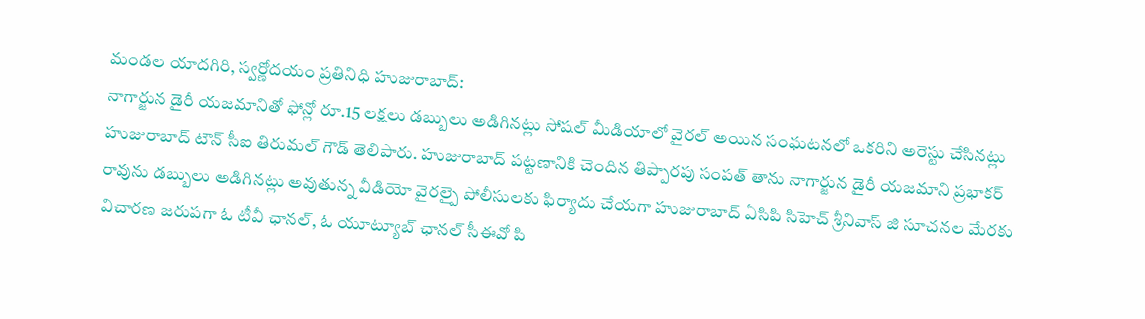మండల యాదగిరి, స్వర్ణోదయం ప్రతినిధి హుజురాబాద్:
నాగార్జున డైరీ యజమానితో ఫోన్లో రూ.15 లక్షలు డబ్బులు అడిగినట్లు సోషల్ మీడియాలో వైరల్ అయిన సంఘటనలో ఒకరిని అరెస్టు చేసినట్లు హుజురాబాద్ టౌన్ సీఐ తిరుమల్ గౌడ్ తెలిపారు. హుజురాబాద్ పట్టణానికి చెందిన తిప్పారపు సంపత్ తాను నాగార్జున డైరీ యజమాని ప్రభాకర్ రావును డబ్బులు అడిగినట్లు అవుతున్న వీడియో వైరల్పై పోలీసులకు ఫిర్యాదు చేయగా హుజురాబాద్ ఏసిపి సిహెచ్ శ్రీనివాస్ జి సూచనల మేరకు విచారణ జరుపగా ఓ టీవీ ఛానల్, ఓ యూట్యూబ్ ఛానల్ సీఈవో పి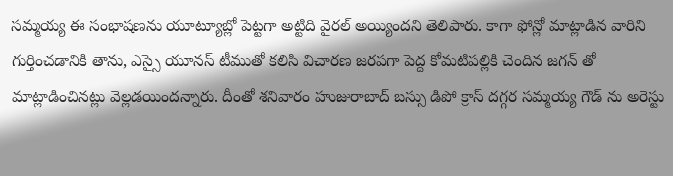సమ్మయ్య ఈ సంభాషణను యూట్యూబ్లో పెట్టగా అట్టిది వైరల్ అయ్యిందని తెలిపారు. కాగా ఫోన్లో మాట్లాడిన వారిని గుర్తించడానికి తాను, ఎస్సై యూనస్ టీముతో కలిసి విచారణ జరపగా పెద్ద కోమటిపల్లికి చెందిన జగన్ తో మాట్లాడించినట్లు వెల్లడయిందన్నారు. దీంతో శనివారం హుజురాబాద్ బస్సు డిపో క్రాస్ దగ్గర సమ్మయ్య గౌడ్ ను అరెస్టు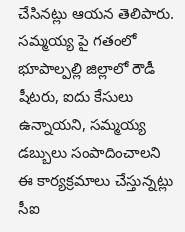చేసినట్లు ఆయన తెలిపారు. సమ్మయ్య పై గతంలో భూపాల్పల్లి జిల్లాలో రౌడీ షీటరు, ఐదు కేసులు ఉన్నాయని, సమ్మయ్య డబ్బులు సంపాదించాలని ఈ కార్యక్రమాలు చేస్తున్నట్లు సీఐ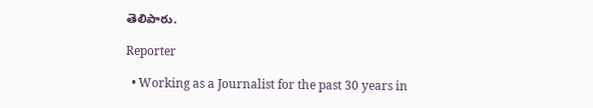తెలిపారు.

Reporter

  • Working as a Journalist for the past 30 years in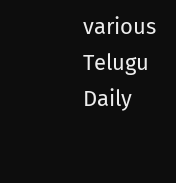various Telugu Daily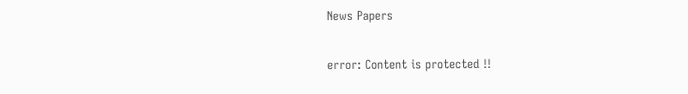News Papers

error: Content is protected !!